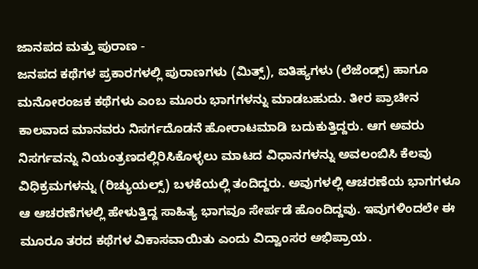ಜಾನಪದ ಮತ್ತು ಪುರಾಣ -
ಜನಪದ ಕಥೆಗಳ ಪ್ರಕಾರಗಳಲ್ಲಿ ಪುರಾಣಗಳು (ಮಿತ್ಸ್), ಐತಿಹ್ಯಗಳು (ಲೆಜೆಂಡ್ಸ್) ಹಾಗೂ ಮನೋರಂಜಕ ಕಥೆಗಳು ಎಂಬ ಮೂರು ಭಾಗಗಳನ್ನು ಮಾಡಬಹುದು. ತೀರ ಪ್ರಾಚೀನ ಕಾಲವಾದ ಮಾನವರು ನಿಸರ್ಗದೊಡನೆ ಹೋರಾಟಮಾಡಿ ಬದುಕುತ್ತಿದ್ದರು. ಆಗ ಅವರು ನಿಸರ್ಗವನ್ನು ನಿಯಂತ್ರಣದಲ್ಲಿರಿಸಿಕೊಳ್ಳಲು ಮಾಟದ ವಿಧಾನಗಳನ್ನು ಅವಲಂಬಿಸಿ ಕೆಲವು ವಿಧಿಕ್ರಮಗಳನ್ನು (ರಿಚ್ಯುಯಲ್ಸ್) ಬಳಕೆಯಲ್ಲಿ ತಂದಿದ್ದರು. ಅವುಗಳಲ್ಲಿ ಆಚರಣೆಯ ಭಾಗಗಳೂ ಆ ಆಚರಣೆಗಳಲ್ಲಿ ಹೇಳುತ್ತಿದ್ದ ಸಾಹಿತ್ಯ ಭಾಗವೂ ಸೇರ್ಪಡೆ ಹೊಂದಿದ್ದವು. ಇವುಗಳಿಂದಲೇ ಈ ಮೂರೂ ತರದ ಕಥೆಗಳ ವಿಕಾಸವಾಯಿತು ಎಂದು ವಿದ್ವಾಂಸರ ಅಭಿಪ್ರಾಯ.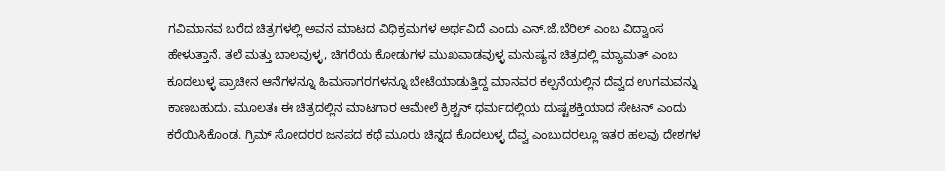ಗವಿಮಾನವ ಬರೆದ ಚಿತ್ರಗಳಲ್ಲಿ ಅವನ ಮಾಟದ ವಿಧಿಕ್ರಮಗಳ ಅರ್ಥವಿದೆ ಎಂದು ಎನ್.ಜೆ.ಬೆರಿಲ್ ಎಂಬ ವಿದ್ವಾಂಸ ಹೇಳುತ್ತಾನೆ. ತಲೆ ಮತ್ತು ಬಾಲವುಳ್ಳ, ಚಿಗರೆಯ ಕೋಡುಗಳ ಮುಖವಾಡವುಳ್ಳ ಮನುಷ್ಯನ ಚಿತ್ರದಲ್ಲಿ ಮ್ಯಾಮತ್ ಎಂಬ ಕೂದಲುಳ್ಳ ಪ್ರಾಚೀನ ಆನೆಗಳನ್ನೂ ಹಿಮಸಾಗರಗಳನ್ನೂ ಬೇಟೆಯಾಡುತ್ತಿದ್ದ ಮಾನವರ ಕಲ್ಪನೆಯಲ್ಲಿನ ದೆವ್ವದ ಉಗಮವನ್ನು ಕಾಣಬಹುದು. ಮೂಲತಃ ಈ ಚಿತ್ರದಲ್ಲಿನ ಮಾಟಗಾರ ಆಮೇಲೆ ಕ್ರಿಶ್ಚನ್ ಧರ್ಮದಲ್ಲಿಯ ದುಷ್ಟಶಕ್ತಿಯಾದ ಸೇಟನ್ ಎಂದು ಕರೆಯಿಸಿಕೊಂಡ. ಗ್ರಿಮ್ ಸೋದರರ ಜನಪದ ಕಥೆ ಮೂರು ಚಿನ್ನದ ಕೊದಲುಳ್ಳ ದೆವ್ವ ಎಂಬುದರಲ್ಲೂ ಇತರ ಹಲವು ದೇಶಗಳ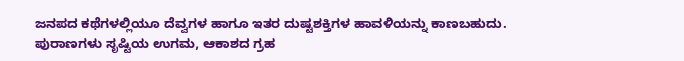ಜನಪದ ಕಥೆಗಳಲ್ಲಿಯೂ ದೆವ್ವಗಳ ಹಾಗೂ ಇತರ ದುಷ್ಟಶಕ್ತಿಗಳ ಹಾವಳಿಯನ್ನು ಕಾಣಬಹುದು.
ಪುರಾಣಗಳು ಸೃಷ್ಟಿಯ ಉಗಮ, ಆಕಾಶದ ಗ್ರಹ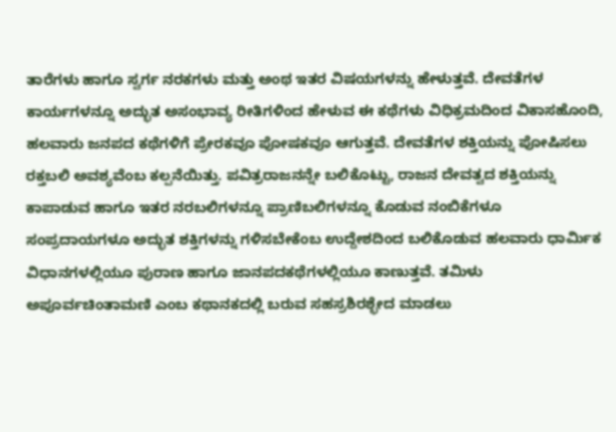ತಾರೆಗಳು ಹಾಗೂ ಸ್ವರ್ಗ ನರಕಗಳು ಮತ್ತು ಅಂಥ ಇತರ ವಿಷಯಗಳನ್ನು ಹೇಳುತ್ತವೆ. ದೇವತೆಗಳ ಕಾರ್ಯಗಳನ್ನೂ ಅದ್ಭುತ ಅಸಂಭಾವ್ಯ ರೀತಿಗಳಿಂದ ಹೇಳುವ ಈ ಕಥೆಗಳು ವಿಧಿಕ್ರಮದಿಂದ ವಿಕಾಸಹೊಂದಿ, ಹಲವಾರು ಜನಪದ ಕಥೆಗಳಿಗೆ ಪ್ರೇರಕವೂ ಪೋಷಕವೂ ಆಗುತ್ತವೆ. ದೇವತೆಗಳ ಶಕ್ತಿಯನ್ನು ಪೋಷಿಸಲು ರಕ್ತಬಲಿ ಅವಶ್ಯವೆಂಬ ಕಲ್ಪನೆಯಿತ್ತು. ಪವಿತ್ರರಾಜನನ್ನೇ ಬಲಿಕೊಟ್ಟು, ರಾಜನ ದೇವತ್ವದ ಶಕ್ತಿಯನ್ನು ಕಾಪಾಡುವ ಹಾಗೂ ಇತರ ನರಬಲಿಗಳನ್ನೂ ಪ್ರಾಣಿಬಲಿಗಳನ್ನೂ ಕೊಡುವ ನಂಬಿಕೆಗಳೂ ಸಂಪ್ರದಾಯಗಳೂ ಅದ್ಭುತ ಶಕ್ತಿಗಳನ್ನು ಗಳಿಸಬೇಕೆಂಬ ಉದ್ದೇಶದಿಂದ ಬಲಿಕೊಡುವ ಹಲವಾರು ಧಾರ್ಮಿಕ ವಿಧಾನಗಳಲ್ಲಿಯೂ ಪುರಾಣ ಹಾಗೂ ಜಾನಪದಕಥೆಗಳಲ್ಲಿಯೂ ಕಾಣುತ್ತವೆ. ತಮಿಳು ಅಪೂರ್ವಚಿಂತಾಮಣಿ ಎಂಬ ಕಥಾನಕದಲ್ಲಿ ಬರುವ ಸಹಸ್ರಶಿರಶ್ಛೇದ ಮಾಡಲು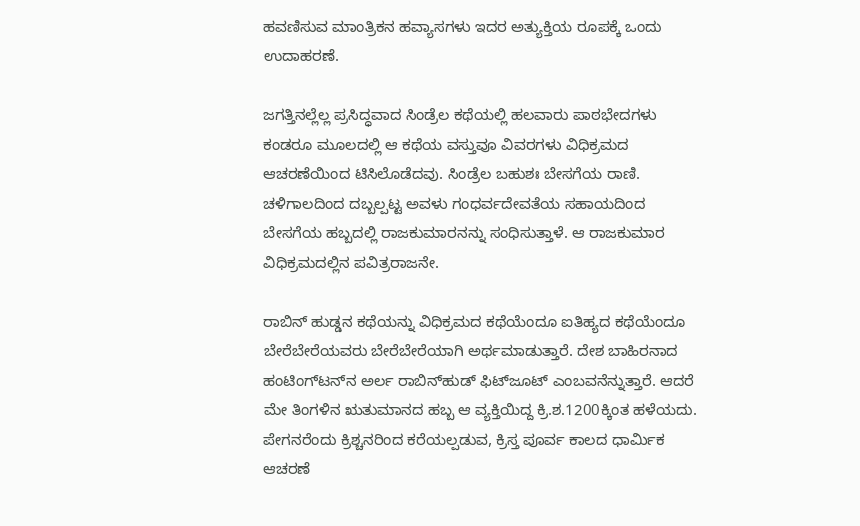ಹವಣಿಸುವ ಮಾಂತ್ರಿಕನ ಹವ್ಯಾಸಗಳು ಇದರ ಅತ್ಯುಕ್ತಿಯ ರೂಪಕ್ಕೆ ಒಂದು ಉದಾಹರಣೆ.

ಜಗತ್ತಿನಲ್ಲೆಲ್ಲ ಪ್ರಸಿದ್ಧವಾದ ಸಿಂಡ್ರೆಲ ಕಥೆಯಲ್ಲಿ ಹಲವಾರು ಪಾಠಭೇದಗಳು ಕಂಡರೂ ಮೂಲದಲ್ಲಿ ಆ ಕಥೆಯ ವಸ್ತುವೂ ವಿವರಗಳು ವಿಧಿಕ್ರಮದ ಆಚರಣೆಯಿಂದ ಟಿಸಿಲೊಡೆದವು. ಸಿಂಡ್ರೆಲ ಬಹುಶಃ ಬೇಸಗೆಯ ರಾಣಿ. ಚಳಿಗಾಲದಿಂದ ದಬ್ಬಲ್ಪಟ್ಟ ಅವಳು ಗಂಧರ್ವದೇವತೆಯ ಸಹಾಯದಿಂದ ಬೇಸಗೆಯ ಹಬ್ಬದಲ್ಲಿ ರಾಜಕುಮಾರನನ್ನು ಸಂಧಿಸುತ್ತಾಳೆ. ಆ ರಾಜಕುಮಾರ ವಿಧಿಕ್ರಮದಲ್ಲಿನ ಪವಿತ್ರರಾಜನೇ.

ರಾಬಿನ್ ಹುಡ್ಡನ ಕಥೆಯನ್ನು ವಿಧಿಕ್ರಮದ ಕಥೆಯೆಂದೂ ಐತಿಹ್ಯದ ಕಥೆಯೆಂದೂ ಬೇರೆಬೇರೆಯವರು ಬೇರೆಬೇರೆಯಾಗಿ ಅರ್ಥಮಾಡುತ್ತಾರೆ. ದೇಶ ಬಾಹಿರನಾದ ಹಂಟಿಂಗ್‍ಟನ್‍ನ ಅರ್ಲ ರಾಬಿನ್‍ಹುಡ್ ಫಿಟ್‍ಜೂಟ್ ಎಂಬವನೆನ್ನುತ್ತಾರೆ. ಆದರೆ ಮೇ ತಿಂಗಳಿನ ಋತುಮಾನದ ಹಬ್ಬ ಆ ವ್ಯಕ್ತಿಯಿದ್ದ ಕ್ರಿ.ಶ.1200ಕ್ಕಿಂತ ಹಳೆಯದು. ಪೇಗನರೆಂದು ಕ್ರಿಶ್ಚನರಿಂದ ಕರೆಯಲ್ಪಡುವ, ಕ್ರಿಸ್ತ ಪೂರ್ವ ಕಾಲದ ಧಾರ್ಮಿಕ ಆಚರಣೆ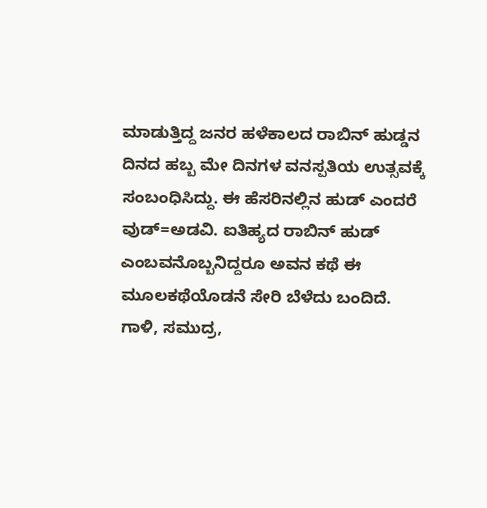ಮಾಡುತ್ತಿದ್ದ ಜನರ ಹಳೆಕಾಲದ ರಾಬಿನ್ ಹುಡ್ಡನ ದಿನದ ಹಬ್ಬ ಮೇ ದಿನಗಳ ವನಸ್ಪತಿಯ ಉತ್ಸವಕ್ಕೆ ಸಂಬಂಧಿಸಿದ್ದು. ಈ ಹೆಸರಿನಲ್ಲಿನ ಹುಡ್ ಎಂದರೆ ವುಡ್=ಅಡವಿ. ಐತಿಹ್ಯದ ರಾಬಿನ್ ಹುಡ್ ಎಂಬವನೊಬ್ಬನಿದ್ದರೂ ಅವನ ಕಥೆ ಈ ಮೂಲಕಥೆಯೊಡನೆ ಸೇರಿ ಬೆಳೆದು ಬಂದಿದೆ.
ಗಾಳಿ, ಸಮುದ್ರ,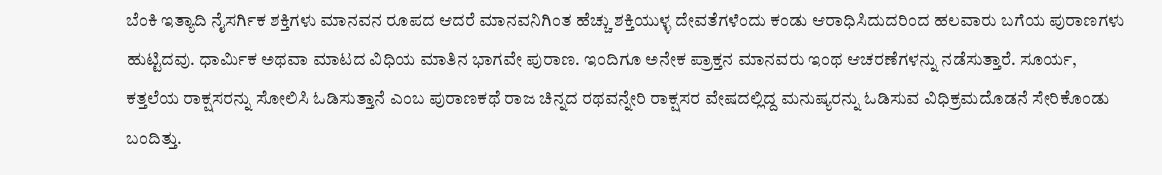ಬೆಂಕಿ ಇತ್ಯಾದಿ ನೈಸರ್ಗಿಕ ಶಕ್ತಿಗಳು ಮಾನವನ ರೂಪದ ಆದರೆ ಮಾನವನಿಗಿಂತ ಹೆಚ್ಚು ಶಕ್ತಿಯುಳ್ಳ ದೇವತೆಗಳೆಂದು ಕಂಡು ಆರಾಧಿಸಿದುದರಿಂದ ಹಲವಾರು ಬಗೆಯ ಪುರಾಣಗಳು ಹುಟ್ಟಿದವು. ಧಾರ್ಮಿಕ ಅಥವಾ ಮಾಟದ ವಿಧಿಯ ಮಾತಿನ ಭಾಗವೇ ಪುರಾಣ. ಇಂದಿಗೂ ಅನೇಕ ಪ್ರಾಕ್ತನ ಮಾನವರು ಇಂಥ ಆಚರಣೆಗಳನ್ನು ನಡೆಸುತ್ತಾರೆ. ಸೂರ್ಯ, ಕತ್ತಲೆಯ ರಾಕ್ಷಸರನ್ನು ಸೋಲಿಸಿ ಓಡಿಸುತ್ತಾನೆ ಎಂಬ ಪುರಾಣಕಥೆ ರಾಜ ಚಿನ್ನದ ರಥವನ್ನೇರಿ ರಾಕ್ಷಸರ ವೇಷದಲ್ಲಿದ್ದ ಮನುಷ್ಯರನ್ನು ಓಡಿಸುವ ವಿಧಿಕ್ರಮದೊಡನೆ ಸೇರಿಕೊಂಡು ಬಂದಿತ್ತು.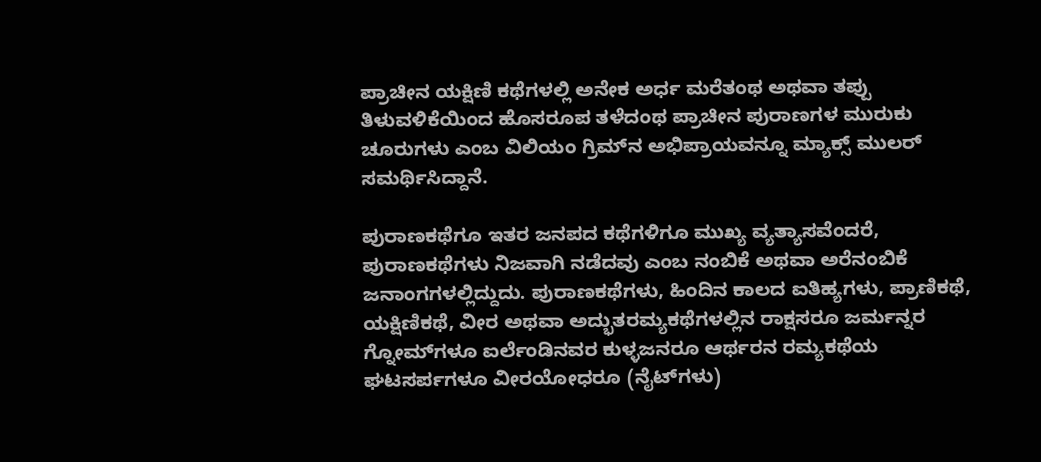ಪ್ರಾಚೀನ ಯಕ್ಷಿಣಿ ಕಥೆಗಳಲ್ಲಿ ಅನೇಕ ಅರ್ಧ ಮರೆತಂಥ ಅಥವಾ ತಪ್ಪು ತಿಳುವಳಿಕೆಯಿಂದ ಹೊಸರೂಪ ತಳೆದಂಥ ಪ್ರಾಚೀನ ಪುರಾಣಗಳ ಮುರುಕು ಚೂರುಗಳು ಎಂಬ ವಿಲಿಯಂ ಗ್ರಿಮ್‍ನ ಅಭಿಪ್ರಾಯವನ್ನೂ ಮ್ಯಾಕ್ಸ್ ಮುಲರ್ ಸಮರ್ಥಿಸಿದ್ದಾನೆ.

ಪುರಾಣಕಥೆಗೂ ಇತರ ಜನಪದ ಕಥೆಗಳಿಗೂ ಮುಖ್ಯ ವ್ಯತ್ಯಾಸವೆಂದರೆ, ಪುರಾಣಕಥೆಗಳು ನಿಜವಾಗಿ ನಡೆದವು ಎಂಬ ನಂಬಿಕೆ ಅಥವಾ ಅರೆನಂಬಿಕೆ ಜನಾಂಗಗಳಲ್ಲಿದ್ದುದು. ಪುರಾಣಕಥೆಗಳು, ಹಿಂದಿನ ಕಾಲದ ಐತಿಹ್ಯಗಳು, ಪ್ರಾಣಿಕಥೆ, ಯಕ್ಷಿಣಿಕಥೆ, ವೀರ ಅಥವಾ ಅದ್ಭುತರಮ್ಯಕಥೆಗಳಲ್ಲಿನ ರಾಕ್ಷಸರೂ ಜರ್ಮನ್ನರ ಗ್ನೋಮ್‍ಗಳೂ ಐರ್ಲೆಂಡಿನವರ ಕುಳ್ಳಜನರೂ ಆರ್ಥರನ ರಮ್ಯಕಥೆಯ ಘಟಸರ್ಪಗಳೂ ವೀರಯೋಧರೂ (ನೈಟ್‍ಗಳು)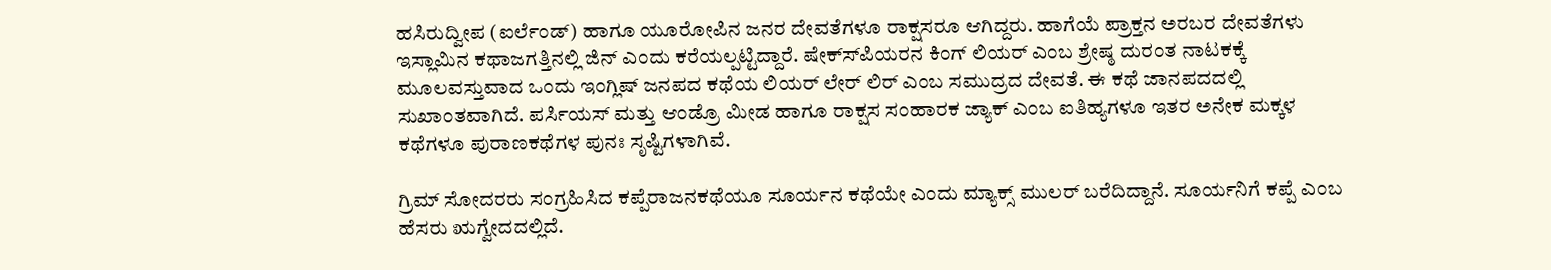ಹಸಿರುದ್ವೀಪ (ಐರ್ಲೆಂಡ್) ಹಾಗೂ ಯೂರೋಪಿನ ಜನರ ದೇವತೆಗಳೂ ರಾಕ್ಷಸರೂ ಆಗಿದ್ದರು. ಹಾಗೆಯೆ ಪ್ರಾಕ್ತನ ಅರಬರ ದೇವತೆಗಳು ಇಸ್ಲಾಮಿನ ಕಥಾಜಗತ್ತಿನಲ್ಲಿ ಜಿನ್ ಎಂದು ಕರೆಯಲ್ಪಟ್ಟಿದ್ದಾರೆ. ಷೇಕ್ಸ್‍ಪಿಯರನ ಕಿಂಗ್ ಲಿಯರ್ ಎಂಬ ಶ್ರೇಷ್ಠ ದುರಂತ ನಾಟಕಕ್ಕೆ ಮೂಲವಸ್ತುವಾದ ಒಂದು ಇಂಗ್ಲಿಷ್ ಜನಪದ ಕಥೆಯ ಲಿಯರ್ ಲೇರ್ ಲಿರ್ ಎಂಬ ಸಮುದ್ರದ ದೇವತೆ. ಈ ಕಥೆ ಜಾನಪದದಲ್ಲಿ ಸುಖಾಂತವಾಗಿದೆ. ಪರ್ಸಿಯಸ್ ಮತ್ತು ಆಂಡ್ರೊ ಮೀಡ ಹಾಗೂ ರಾಕ್ಷಸ ಸಂಹಾರಕ ಜ್ಯಾಕ್ ಎಂಬ ಐತಿಹ್ಯಗಳೂ ಇತರ ಅನೇಕ ಮಕ್ಕಳ ಕಥೆಗಳೂ ಪುರಾಣಕಥೆಗಳ ಪುನಃ ಸೃಷ್ಟಿಗಳಾಗಿವೆ.

ಗ್ರಿಮ್ ಸೋದರರು ಸಂಗ್ರಹಿಸಿದ ಕಪ್ಪೆರಾಜನಕಥೆಯೂ ಸೂರ್ಯನ ಕಥೆಯೇ ಎಂದು ಮ್ಯಾಕ್ಸ್ ಮುಲರ್ ಬರೆದಿದ್ದಾನೆ. ಸೂರ್ಯನಿಗೆ ಕಪ್ಪೆ ಎಂಬ ಹೆಸರು ಋಗ್ವೇದದಲ್ಲಿದೆ.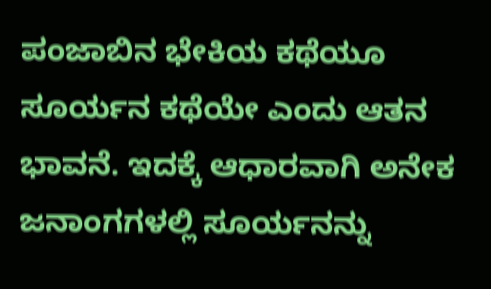ಪಂಜಾಬಿನ ಭೇಕಿಯ ಕಥೆಯೂ ಸೂರ್ಯನ ಕಥೆಯೇ ಎಂದು ಆತನ ಭಾವನೆ. ಇದಕ್ಕೆ ಆಧಾರವಾಗಿ ಅನೇಕ ಜನಾಂಗಗಳಲ್ಲಿ ಸೂರ್ಯನನ್ನು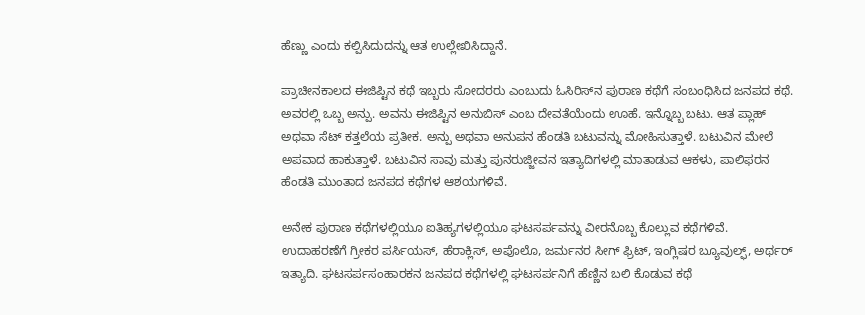ಹೆಣ್ಣು ಎಂದು ಕಲ್ಪಿಸಿದುದನ್ನು ಆತ ಉಲ್ಲೇಖಿಸಿದ್ದಾನೆ.

ಪ್ರಾಚೀನಕಾಲದ ಈಜಿಪ್ಟಿನ ಕಥೆ ಇಬ್ಬರು ಸೋದರರು ಎಂಬುದು ಓಸಿರಿಸ್‍ನ ಪುರಾಣ ಕಥೆಗೆ ಸಂಬಂಧಿಸಿದ ಜನಪದ ಕಥೆ. ಅವರಲ್ಲಿ ಒಬ್ಬ ಅನ್ಪು. ಅವನು ಈಜಿಪ್ಟಿನ ಅನುಬಿಸ್ ಎಂಬ ದೇವತೆಯೆಂದು ಊಹೆ. ಇನ್ನೊಬ್ಬ ಬಟು. ಆತ ಪ್ಲಾಹ್ ಅಥವಾ ಸೆಟ್ ಕತ್ತಲೆಯ ಪ್ರತೀಕ. ಅನ್ಪು ಅಥವಾ ಅನುಪನ ಹೆಂಡತಿ ಬಟುವನ್ನು ಮೋಹಿಸುತ್ತಾಳೆ. ಬಟುವಿನ ಮೇಲೆ ಅಪವಾದ ಹಾಕುತ್ತಾಳೆ. ಬಟುವಿನ ಸಾವು ಮತ್ತು ಪುನರುಜ್ಜೀವನ ಇತ್ಯಾದಿಗಳಲ್ಲಿ ಮಾತಾಡುವ ಆಕಳು, ಪಾಲಿಫರನ ಹೆಂಡತಿ ಮುಂತಾದ ಜನಪದ ಕಥೆಗಳ ಆಶಯಗಳಿವೆ.

ಅನೇಕ ಪುರಾಣ ಕಥೆಗಳಲ್ಲಿಯೂ ಐತಿಹ್ಯಗಳಲ್ಲಿಯೂ ಘಟಸರ್ಪವನ್ನು ವೀರನೊಬ್ಬ ಕೊಲ್ಲುವ ಕಥೆಗಳಿವೆ. ಉದಾಹರಣೆಗೆ ಗ್ರೀಕರ ಪರ್ಸಿಯಸ್, ಹೆರಾಕ್ಲಿಸ್, ಅಪೊಲೊ, ಜರ್ಮನರ ಸೀಗ್ ಫ್ರಿಟ್, ಇಂಗ್ಲಿಷರ ಬ್ಯೂವುಲ್ಫ್, ಅರ್ಥರ್ ಇತ್ಯಾದಿ. ಘಟಸರ್ಪಸಂಹಾರಕನ ಜನಪದ ಕಥೆಗಳಲ್ಲಿ ಘಟಸರ್ಪನಿಗೆ ಹೆಣ್ಣಿನ ಬಲಿ ಕೊಡುವ ಕಥೆ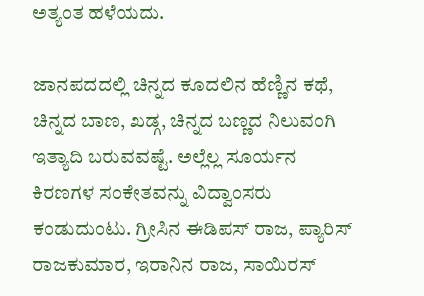ಅತ್ಯಂತ ಹಳೆಯದು.

ಜಾನಪದದಲ್ಲಿ ಚಿನ್ನದ ಕೂದಲಿನ ಹೆಣ್ಣಿನ ಕಥೆ, ಚಿನ್ನದ ಬಾಣ, ಖಡ್ಗ, ಚಿನ್ನದ ಬಣ್ಣದ ನಿಲುವಂಗಿ ಇತ್ಯಾದಿ ಬರುವವಷ್ಟೆ. ಅಲ್ಲೆಲ್ಲ ಸೂರ್ಯನ ಕಿರಣಗಳ ಸಂಕೇತವನ್ನು ವಿದ್ವಾಂಸರು ಕಂಡುದುಂಟು. ಗ್ರೀಸಿನ ಈಡಿಪಸ್ ರಾಜ, ಪ್ಯಾರಿಸ್ ರಾಜಕುಮಾರ, ಇರಾನಿನ ರಾಜ, ಸಾಯಿರಸ್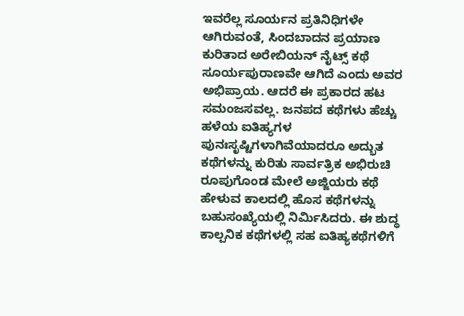ಇವರೆಲ್ಲ ಸೂರ್ಯನ ಪ್ರತಿನಿಧಿಗಳೇ ಆಗಿರುವಂತೆ, ಸಿಂದಬಾದನ ಪ್ರಯಾಣ ಕುರಿತಾದ ಅರೇಬಿಯನ್ ನೈಟ್ಸ್ ಕಥೆ ಸೂರ್ಯಪುರಾಣವೇ ಆಗಿದೆ ಎಂದು ಅವರ ಅಭಿಪ್ರಾಯ. ಆದರೆ ಈ ಪ್ರಕಾರದ ಹಟ ಸಮಂಜಸವಲ್ಲ. ಜನಪದ ಕಥೆಗಳು ಹೆಚ್ಚು ಹಳೆಯ ಐತಿಹ್ಯಗಳ ಪುನಃಸೃಷ್ಟಿಗಳಾಗಿವೆಯಾದರೂ ಅದ್ಭುತ ಕಥೆಗಳನ್ನು ಕುರಿತು ಸಾರ್ವತ್ರಿಕ ಅಭಿರುಚಿ ರೂಪುಗೊಂಡ ಮೇಲೆ ಅಜ್ಜಿಯರು ಕಥೆ ಹೇಳುವ ಕಾಲದಲ್ಲಿ ಹೊಸ ಕಥೆಗಳನ್ನು ಬಹುಸಂಖ್ಯೆಯಲ್ಲಿ ನಿರ್ಮಿಸಿದರು. ಈ ಶುದ್ಧ ಕಾಲ್ಪನಿಕ ಕಥೆಗಳಲ್ಲಿ ಸಹ ಐತಿಹ್ಯಕಥೆಗಳಿಗೆ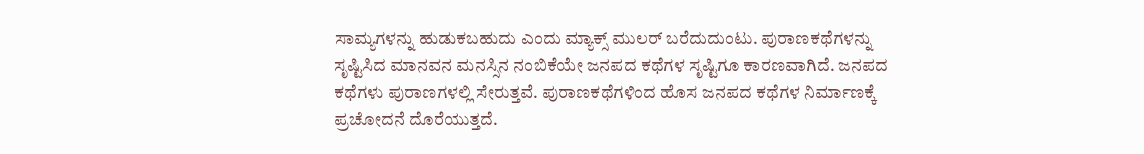ಸಾಮ್ಯಗಳನ್ನು ಹುಡುಕಬಹುದು ಎಂದು ಮ್ಯಾಕ್ಸ್ ಮುಲರ್ ಬರೆದುದುಂಟು. ಪುರಾಣಕಥೆಗಳನ್ನು ಸೃಷ್ಟಿಸಿದ ಮಾನವನ ಮನಸ್ಸಿನ ನಂಬಿಕೆಯೇ ಜನಪದ ಕಥೆಗಳ ಸೃಷ್ಟಿಗೂ ಕಾರಣವಾಗಿದೆ. ಜನಪದ ಕಥೆಗಳು ಪುರಾಣಗಳಲ್ಲಿ ಸೇರುತ್ತವೆ. ಪುರಾಣಕಥೆಗಳಿಂದ ಹೊಸ ಜನಪದ ಕಥೆಗಳ ನಿರ್ಮಾಣಕ್ಕೆ ಪ್ರಚೋದನೆ ದೊರೆಯುತ್ತದೆ.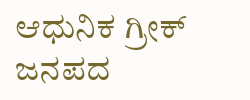ಆಧುನಿಕ ಗ್ರೀಕ್ ಜನಪದ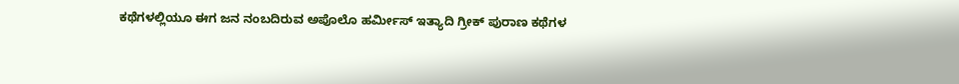ಕಥೆಗಳಲ್ಲಿಯೂ ಈಗ ಜನ ನಂಬದಿರುವ ಅಪೊಲೊ ಹರ್ಮೀಸ್ ಇತ್ಯಾದಿ ಗ್ರೀಕ್ ಪುರಾಣ ಕಥೆಗಳ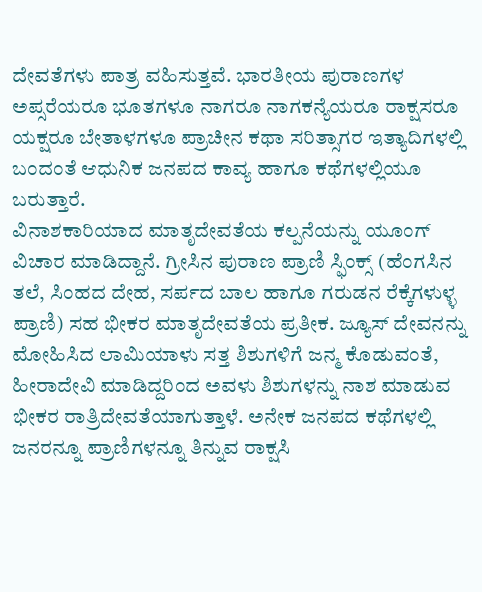ದೇವತೆಗಳು ಪಾತ್ರ ವಹಿಸುತ್ತವೆ. ಭಾರತೀಯ ಪುರಾಣಗಳ ಅಪ್ಸರೆಯರೂ ಭೂತಗಳೂ ನಾಗರೂ ನಾಗಕನ್ಯೆಯರೂ ರಾಕ್ಷಸರೂ ಯಕ್ಷರೂ ಬೇತಾಳಗಳೂ ಪ್ರಾಚೀನ ಕಥಾ ಸರಿತ್ಸಾಗರ ಇತ್ಯಾದಿಗಳಲ್ಲಿ ಬಂದಂತೆ ಆಧುನಿಕ ಜನಪದ ಕಾವ್ಯ ಹಾಗೂ ಕಥೆಗಳಲ್ಲಿಯೂ ಬರುತ್ತಾರೆ.
ವಿನಾಶಕಾರಿಯಾದ ಮಾತೃದೇವತೆಯ ಕಲ್ಪನೆಯನ್ನು ಯೂಂಗ್ ವಿಚಾರ ಮಾಡಿದ್ದಾನೆ. ಗ್ರೀಸಿನ ಪುರಾಣ ಪ್ರಾಣಿ ಸ್ಫಿಂಕ್ಸ್ (ಹೆಂಗಸಿನ ತಲೆ, ಸಿಂಹದ ದೇಹ, ಸರ್ಪದ ಬಾಲ ಹಾಗೂ ಗರುಡನ ರೆಕ್ಕೆಗಳುಳ್ಳ ಪ್ರಾಣಿ) ಸಹ ಭೀಕರ ಮಾತೃದೇವತೆಯ ಪ್ರತೀಕ. ಜ್ಯೂಸ್ ದೇವನನ್ನು ಮೋಹಿಸಿದ ಲಾಮಿಯಾಳು ಸತ್ತ ಶಿಶುಗಳಿಗೆ ಜನ್ಮ ಕೊಡುವಂತೆ, ಹೀರಾದೇವಿ ಮಾಡಿದ್ದರಿಂದ ಅವಳು ಶಿಶುಗಳನ್ನು ನಾಶ ಮಾಡುವ ಭೀಕರ ರಾತ್ರಿದೇವತೆಯಾಗುತ್ತಾಳೆ. ಅನೇಕ ಜನಪದ ಕಥೆಗಳಲ್ಲಿ ಜನರನ್ನೂ ಪ್ರಾಣಿಗಳನ್ನೂ ತಿನ್ನುವ ರಾಕ್ಷಸಿ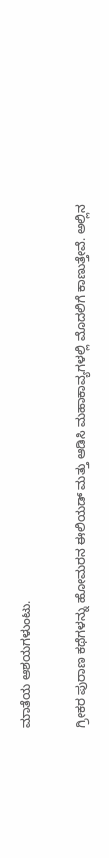ಮಾತೆಯ ಆಶಯಗಳುಂಟು.

ಗ್ರೀಕರ ಪುರಾಣ ಕಥೆಗಳನ್ನು ಹೋಮರನ ಈಲಿಯಡ್ ಮತ್ತು ಆಡಿಸಿ ಮಹಾಕಾವ್ಯಗಳಲ್ಲಿ ಮೊದಲಿಗೆ ಕಾಣುತ್ತೇವೆ. ಅಲ್ಲಿನ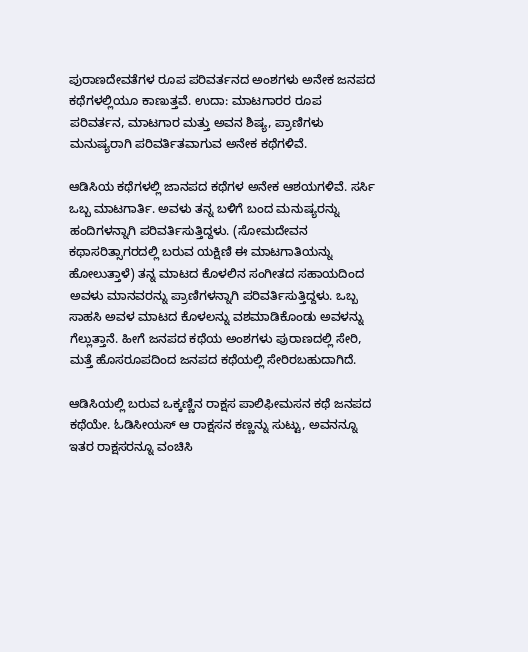ಪುರಾಣದೇವತೆಗಳ ರೂಪ ಪರಿವರ್ತನದ ಅಂಶಗಳು ಅನೇಕ ಜನಪದ ಕಥೆಗಳಲ್ಲಿಯೂ ಕಾಣುತ್ತವೆ. ಉದಾ: ಮಾಟಗಾರರ ರೂಪ ಪರಿವರ್ತನ, ಮಾಟಗಾರ ಮತ್ತು ಅವನ ಶಿಷ್ಯ, ಪ್ರಾಣಿಗಳು ಮನುಷ್ಯರಾಗಿ ಪರಿವರ್ತಿತವಾಗುವ ಅನೇಕ ಕಥೆಗಳಿವೆ.

ಆಡಿಸಿಯ ಕಥೆಗಳಲ್ಲಿ ಜಾನಪದ ಕಥೆಗಳ ಅನೇಕ ಆಶಯಗಳಿವೆ. ಸರ್ಸಿ ಒಬ್ಬ ಮಾಟಗಾರ್ತಿ. ಅವಳು ತನ್ನ ಬಳಿಗೆ ಬಂದ ಮನುಷ್ಯರನ್ನು ಹಂದಿಗಳನ್ನಾಗಿ ಪರಿವರ್ತಿಸುತ್ತಿದ್ದಳು. (ಸೋಮದೇವನ ಕಥಾಸರಿತ್ಸಾಗರದಲ್ಲಿ ಬರುವ ಯಕ್ಷಿಣಿ ಈ ಮಾಟಗಾತಿಯನ್ನು ಹೋಲುತ್ತಾಳೆ) ತನ್ನ ಮಾಟದ ಕೊಳಲಿನ ಸಂಗೀತದ ಸಹಾಯದಿಂದ ಅವಳು ಮಾನವರನ್ನು ಪ್ರಾಣಿಗಳನ್ನಾಗಿ ಪರಿವರ್ತಿಸುತ್ತಿದ್ದಳು. ಒಬ್ಬ ಸಾಹಸಿ ಅವಳ ಮಾಟದ ಕೊಳಲನ್ನು ವಶಮಾಡಿಕೊಂಡು ಅವಳನ್ನು ಗೆಲ್ಲುತ್ತಾನೆ. ಹೀಗೆ ಜನಪದ ಕಥೆಯ ಅಂಶಗಳು ಪುರಾಣದಲ್ಲಿ ಸೇರಿ, ಮತ್ತೆ ಹೊಸರೂಪದಿಂದ ಜನಪದ ಕಥೆಯಲ್ಲಿ ಸೇರಿರಬಹುದಾಗಿದೆ.

ಆಡಿಸಿಯಲ್ಲಿ ಬರುವ ಒಕ್ಕಣ್ಣಿನ ರಾಕ್ಷಸ ಪಾಲಿಫೀಮಸನ ಕಥೆ ಜನಪದ ಕಥೆಯೇ. ಓಡಿಸೀಯಸ್ ಆ ರಾಕ್ಷಸನ ಕಣ್ಣನ್ನು ಸುಟ್ಟು, ಅವನನ್ನೂ ಇತರ ರಾಕ್ಷಸರನ್ನೂ ವಂಚಿಸಿ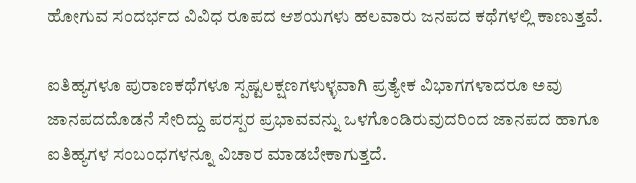ಹೋಗುವ ಸಂದರ್ಭದ ವಿವಿಧ ರೂಪದ ಆಶಯಗಳು ಹಲವಾರು ಜನಪದ ಕಥೆಗಳಲ್ಲಿ ಕಾಣುತ್ತವೆ.

ಐತಿಹ್ಯಗಳೂ ಪುರಾಣಕಥೆಗಳೂ ಸ್ಪಷ್ಟಲಕ್ಷಣಗಳುಳ್ಳವಾಗಿ ಪ್ರತ್ಯೇಕ ವಿಭಾಗಗಳಾದರೂ ಅವು ಜಾನಪದದೊಡನೆ ಸೇರಿದ್ದು ಪರಸ್ಪರ ಪ್ರಭಾವವನ್ನು ಒಳಗೊಂಡಿರುವುದರಿಂದ ಜಾನಪದ ಹಾಗೂ ಐತಿಹ್ಯಗಳ ಸಂಬಂಧಗಳನ್ನೂ ವಿಚಾರ ಮಾಡಬೇಕಾಗುತ್ತದೆ.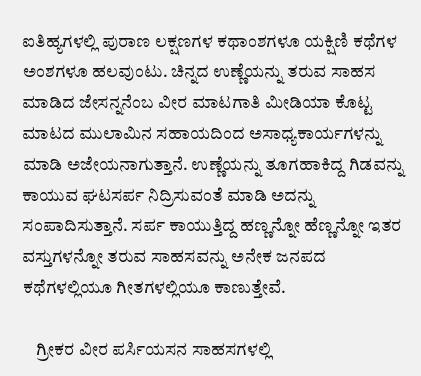ಐತಿಹ್ಯಗಳಲ್ಲಿ ಪುರಾಣ ಲಕ್ಷಣಗಳ ಕಥಾಂಶಗಳೂ ಯಕ್ಷಿಣಿ ಕಥೆಗಳ ಅಂಶಗಳೂ ಹಲವುಂಟು. ಚಿನ್ನದ ಉಣ್ಣೆಯನ್ನು ತರುವ ಸಾಹಸ ಮಾಡಿದ ಜೇಸನ್ನನೆಂಬ ವೀರ ಮಾಟಗಾತಿ ಮೀಡಿಯಾ ಕೊಟ್ಟ ಮಾಟದ ಮುಲಾಮಿನ ಸಹಾಯದಿಂದ ಅಸಾಧ್ಯಕಾರ್ಯಗಳನ್ನು ಮಾಡಿ ಅಜೇಯನಾಗುತ್ತಾನೆ. ಉಣ್ಣೆಯನ್ನು ತೂಗಹಾಕಿದ್ದ ಗಿಡವನ್ನು ಕಾಯುವ ಘಟಸರ್ಪ ನಿದ್ರಿಸುವಂತೆ ಮಾಡಿ ಅದನ್ನು ಸಂಪಾದಿಸುತ್ತಾನೆ. ಸರ್ಪ ಕಾಯುತ್ತಿದ್ದ ಹಣ್ಣನ್ನೋ ಹೆಣ್ಣನ್ನೋ ಇತರ ವಸ್ತುಗಳನ್ನೋ ತರುವ ಸಾಹಸವನ್ನು ಅನೇಕ ಜನಪದ ಕಥೆಗಳಲ್ಲಿಯೂ ಗೀತಗಳಲ್ಲಿಯೂ ಕಾಣುತ್ತೇವೆ.

    ಗ್ರೀಕರ ವೀರ ಪರ್ಸಿಯಸನ ಸಾಹಸಗಳಲ್ಲಿ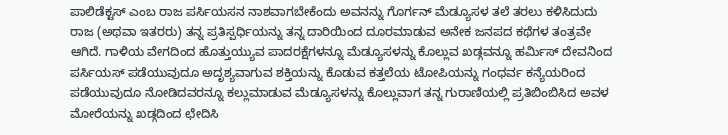ಪಾಲಿಡೆಕ್ಟಸ್ ಎಂಬ ರಾಜ ಪರ್ಸಿಯಸನ ನಾಶವಾಗಬೇಕೆಂದು ಅವನನ್ನು ಗೊರ್ಗನ್ ಮೆಡ್ಯೂಸಳ ತಲೆ ತರಲು ಕಳಿಸಿದುದು ರಾಜ (ಅಥವಾ ಇತರರು) ತನ್ನ ಪ್ರತಿಸ್ಪರ್ಧಿಯನ್ನು ತನ್ನ ದಾರಿಯಿಂದ ದೂರಮಾಡುವ ಅನೇಕ ಜನಪದ ಕಥೆಗಳ ತಂತ್ರವೇ ಆಗಿದೆ. ಗಾಳಿಯ ವೇಗದಿಂದ ಹೊತ್ತುಯ್ಯುವ ಪಾದರಕ್ಷೆಗಳನ್ನೂ ಮೆಡ್ಯೂಸಳನ್ನು ಕೊಲ್ಲುವ ಖಡ್ಗವನ್ನೂ ಹರ್ಮಿಸ್ ದೇವನಿಂದ ಪರ್ಸಿಯಸ್ ಪಡೆಯುವುದೂ ಅದೃಶ್ಯವಾಗುವ ಶಕ್ತಿಯನ್ನು ಕೊಡುವ ಕತ್ತಲೆಯ ಟೋಪಿಯನ್ನು ಗಂಧರ್ವ ಕನ್ಯೆಯರಿಂದ ಪಡೆಯುವುದೂ ನೋಡಿದವರನ್ನೂ ಕಲ್ಲುಮಾಡುವ ಮೆಡ್ಯೂಸಳನ್ನು ಕೊಲ್ಲುವಾಗ ತನ್ನ ಗುರಾಣಿಯಲ್ಲಿ ಪ್ರತಿಬಿಂಬಿಸಿದ ಅವಳ ಮೋರೆಯನ್ನು ಖಡ್ಗದಿಂದ ಛೇದಿಸಿ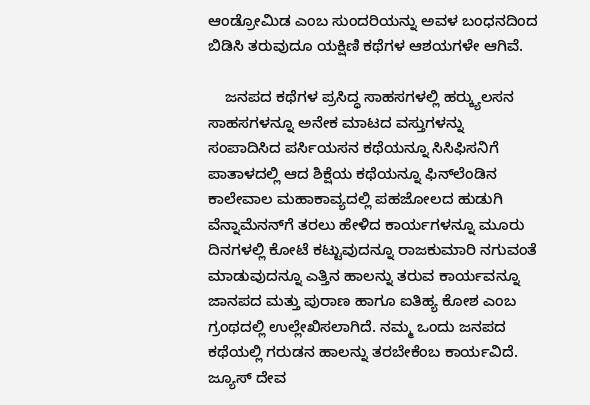ಆಂಡ್ರೋಮಿಡ ಎಂಬ ಸುಂದರಿಯನ್ನು ಅವಳ ಬಂಧನದಿಂದ ಬಿಡಿಸಿ ತರುವುದೂ ಯಕ್ಷಿಣಿ ಕಥೆಗಳ ಆಶಯಗಳೇ ಆಗಿವೆ.

    ಜನಪದ ಕಥೆಗಳ ಪ್ರಸಿದ್ಧ ಸಾಹಸಗಳಲ್ಲಿ ಹರ್‍ಕ್ಯುಲಸನ ಸಾಹಸಗಳನ್ನೂ ಅನೇಕ ಮಾಟದ ವಸ್ತುಗಳನ್ನು ಸಂಪಾದಿಸಿದ ಪರ್ಸಿಯಸನ ಕಥೆಯನ್ನೂ ಸಿಸಿಫಿಸನಿಗೆ ಪಾತಾಳದಲ್ಲಿ ಆದ ಶಿಕ್ಷೆಯ ಕಥೆಯನ್ನೂ ಫಿನ್‍ಲೆಂಡಿನ ಕಾಲೇವಾಲ ಮಹಾಕಾವ್ಯದಲ್ಲಿ ಪಹಜೋಲದ ಹುಡುಗಿ ವೆನ್ನಾಮೆನನ್‍ಗೆ ತರಲು ಹೇಳಿದ ಕಾರ್ಯಗಳನ್ನೂ ಮೂರು ದಿನಗಳಲ್ಲಿ ಕೋಟೆ ಕಟ್ಟುವುದನ್ನೂ ರಾಜಕುಮಾರಿ ನಗುವಂತೆ ಮಾಡುವುದನ್ನೂ ಎತ್ತಿನ ಹಾಲನ್ನು ತರುವ ಕಾರ್ಯವನ್ನೂ ಜಾನಪದ ಮತ್ತು ಪುರಾಣ ಹಾಗೂ ಐತಿಹ್ಯ ಕೋಶ ಎಂಬ ಗ್ರಂಥದಲ್ಲಿ ಉಲ್ಲೇಖಿಸಲಾಗಿದೆ. ನಮ್ಮ ಒಂದು ಜನಪದ ಕಥೆಯಲ್ಲಿ ಗರುಡನ ಹಾಲನ್ನು ತರಬೇಕೆಂಬ ಕಾರ್ಯವಿದೆ. ಜ್ಯೂಸ್ ದೇವ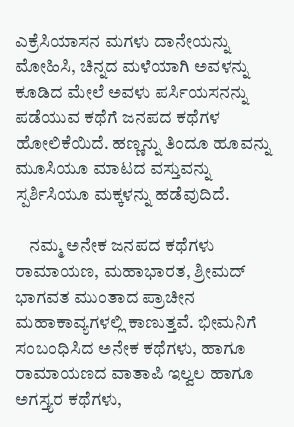ಎಕ್ರೆಸಿಯಾಸನ ಮಗಳು ದಾನೇಯನ್ನು ಮೋಹಿಸಿ, ಚಿನ್ನದ ಮಳೆಯಾಗಿ ಅವಳನ್ನು ಕೂಡಿದ ಮೇಲೆ ಅವಳು ಪರ್ಸಿಯಸನನ್ನು ಪಡೆಯುವ ಕಥೆಗೆ ಜನಪದ ಕಥೆಗಳ ಹೋಲಿಕೆಯಿದೆ. ಹಣ್ಣನ್ನು ತಿಂದೂ ಹೂವನ್ನು ಮೂಸಿಯೂ ಮಾಟದ ವಸ್ತುವನ್ನು ಸ್ಪರ್ಶಿಸಿಯೂ ಮಕ್ಕಳನ್ನು ಹಡೆವುದಿದೆ.

    ನಮ್ಮ ಅನೇಕ ಜನಪದ ಕಥೆಗಳು ರಾಮಾಯಣ, ಮಹಾಭಾರತ, ಶ್ರೀಮದ್ ಭಾಗವತ ಮುಂತಾದ ಪ್ರಾಚೀನ ಮಹಾಕಾವ್ಯಗಳಲ್ಲಿ ಕಾಣುತ್ತವೆ. ಭೀಮನಿಗೆ ಸಂಬಂಧಿಸಿದ ಅನೇಕ ಕಥೆಗಳು, ಹಾಗೂ ರಾಮಾಯಣದ ವಾತಾಪಿ ಇಲ್ವಲ ಹಾಗೂ ಅಗಸ್ತ್ಯರ ಕಥೆಗಳು,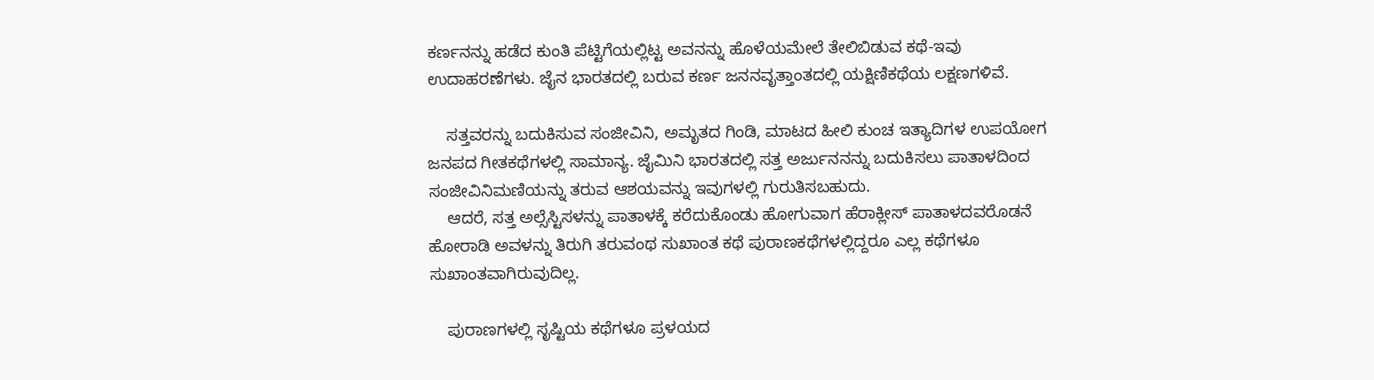ಕರ್ಣನನ್ನು ಹಡೆದ ಕುಂತಿ ಪೆಟ್ಟಿಗೆಯಲ್ಲಿಟ್ಟ ಅವನನ್ನು ಹೊಳೆಯಮೇಲೆ ತೇಲಿಬಿಡುವ ಕಥೆ-ಇವು ಉದಾಹರಣೆಗಳು. ಜೈನ ಭಾರತದಲ್ಲಿ ಬರುವ ಕರ್ಣ ಜನನವೃತ್ತಾಂತದಲ್ಲಿ ಯಕ್ಷಿಣಿಕಥೆಯ ಲಕ್ಷಣಗಳಿವೆ.

    ಸತ್ತವರನ್ನು ಬದುಕಿಸುವ ಸಂಜೀವಿನಿ, ಅಮೃತದ ಗಿಂಡಿ, ಮಾಟದ ಹೀಲಿ ಕುಂಚ ಇತ್ಯಾದಿಗಳ ಉಪಯೋಗ ಜನಪದ ಗೀತಕಥೆಗಳಲ್ಲಿ ಸಾಮಾನ್ಯ. ಜೈಮಿನಿ ಭಾರತದಲ್ಲಿ ಸತ್ತ ಅರ್ಜುನನನ್ನು ಬದುಕಿಸಲು ಪಾತಾಳದಿಂದ ಸಂಜೀವಿನಿಮಣಿಯನ್ನು ತರುವ ಆಶಯವನ್ನು ಇವುಗಳಲ್ಲಿ ಗುರುತಿಸಬಹುದು.
    ಆದರೆ, ಸತ್ತ ಅಲ್ಸೆಸ್ಟಿಸಳನ್ನು ಪಾತಾಳಕ್ಕೆ ಕರೆದುಕೊಂಡು ಹೋಗುವಾಗ ಹೆರಾಕ್ಲೀಸ್ ಪಾತಾಳದವರೊಡನೆ ಹೋರಾಡಿ ಅವಳನ್ನು ತಿರುಗಿ ತರುವಂಥ ಸುಖಾಂತ ಕಥೆ ಪುರಾಣಕಥೆಗಳಲ್ಲಿದ್ದರೂ ಎಲ್ಲ ಕಥೆಗಳೂ ಸುಖಾಂತವಾಗಿರುವುದಿಲ್ಲ.

    ಪುರಾಣಗಳಲ್ಲಿ ಸೃಷ್ಟಿಯ ಕಥೆಗಳೂ ಪ್ರಳಯದ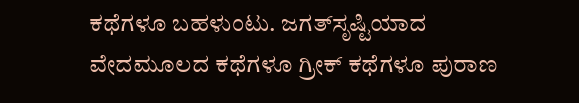ಕಥೆಗಳೂ ಬಹಳುಂಟು. ಜಗತ್‍ಸೃಷ್ಟಿಯಾದ ವೇದಮೂಲದ ಕಥೆಗಳೂ ಗ್ರೀಕ್ ಕಥೆಗಳೂ ಪುರಾಣ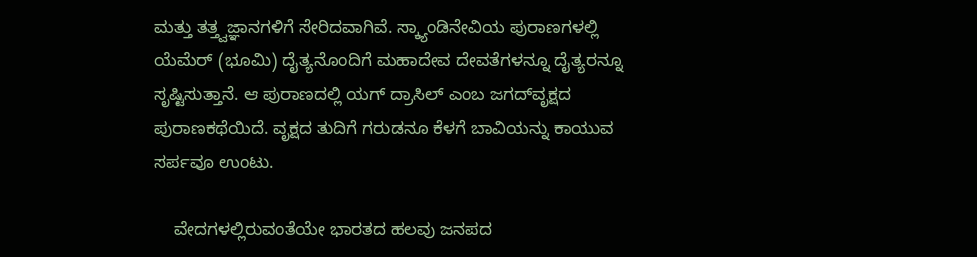ಮತ್ತು ತತ್ತ್ವಜ್ಞಾನಗಳಿಗೆ ಸೇರಿದವಾಗಿವೆ. ಸ್ಕ್ಯಾಂಡಿನೇವಿಯ ಪುರಾಣಗಳಲ್ಲಿ ಯೆಮೆರ್ (ಭೂಮಿ) ದೈತ್ಯನೊಂದಿಗೆ ಮಹಾದೇವ ದೇವತೆಗಳನ್ನೂ ದೈತ್ಯರನ್ನೂ ಸೃಷ್ಟಿಸುತ್ತಾನೆ. ಆ ಪುರಾಣದಲ್ಲಿ ಯಗ್ ದ್ರಾಸಿಲ್ ಎಂಬ ಜಗದ್‍ವೃಕ್ಷದ ಪುರಾಣಕಥೆಯಿದೆ. ವೃಕ್ಷದ ತುದಿಗೆ ಗರುಡನೂ ಕೆಳಗೆ ಬಾವಿಯನ್ನು ಕಾಯುವ ಸರ್ಪವೂ ಉಂಟು.

    ವೇದಗಳಲ್ಲಿರುವಂತೆಯೇ ಭಾರತದ ಹಲವು ಜನಪದ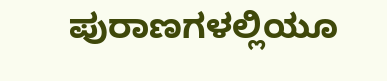ಪುರಾಣಗಳಲ್ಲಿಯೂ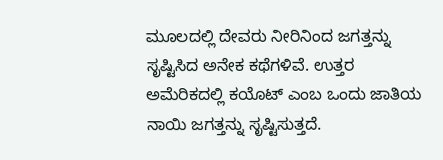ಮೂಲದಲ್ಲಿ ದೇವರು ನೀರಿನಿಂದ ಜಗತ್ತನ್ನು ಸೃಷ್ಟಿಸಿದ ಅನೇಕ ಕಥೆಗಳಿವೆ. ಉತ್ತರ ಅಮೆರಿಕದಲ್ಲಿ ಕಯೊಟ್ ಎಂಬ ಒಂದು ಜಾತಿಯ ನಾಯಿ ಜಗತ್ತನ್ನು ಸೃಷ್ಟಿಸುತ್ತದೆ.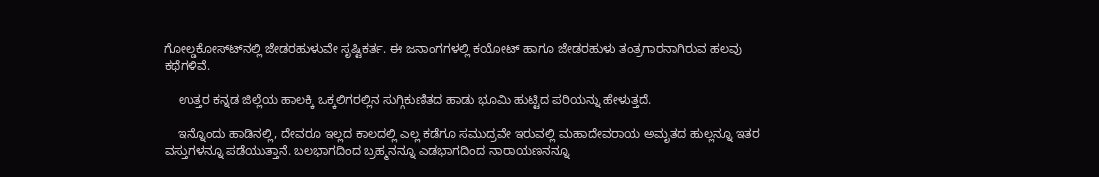ಗೋಲ್ಡಕೋಸ್ಟ್‍ನಲ್ಲಿ ಜೇಡರಹುಳುವೇ ಸೃಷ್ಟಿಕರ್ತ. ಈ ಜನಾಂಗಗಳಲ್ಲಿ ಕಯೋಟ್ ಹಾಗೂ ಜೇಡರಹುಳು ತಂತ್ರಗಾರನಾಗಿರುವ ಹಲವು ಕಥೆಗಳಿವೆ.

    ಉತ್ತರ ಕನ್ನಡ ಜಿಲ್ಲೆಯ ಹಾಲಕ್ಕಿ ಒಕ್ಕಲಿಗರಲ್ಲಿನ ಸುಗ್ಗಿಕುಣಿತದ ಹಾಡು ಭೂಮಿ ಹುಟ್ಟಿದ ಪರಿಯನ್ನು ಹೇಳುತ್ತದೆ.

    ಇನ್ನೊಂದು ಹಾಡಿನಲ್ಲಿ, ದೇವರೂ ಇಲ್ಲದ ಕಾಲದಲ್ಲಿ ಎಲ್ಲ ಕಡೆಗೂ ಸಮುದ್ರವೇ ಇರುವಲ್ಲಿ ಮಹಾದೇವರಾಯ ಅಮೃತದ ಹುಲ್ಲನ್ನೂ ಇತರ ವಸ್ತುಗಳನ್ನೂ ಪಡೆಯುತ್ತಾನೆ. ಬಲಭಾಗದಿಂದ ಬ್ರಹ್ಮನನ್ನೂ ಎಡಭಾಗದಿಂದ ನಾರಾಯಣನನ್ನೂ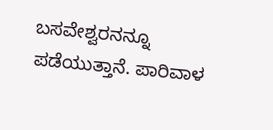ಬಸವೇಶ್ವರನನ್ನೂ ಪಡೆಯುತ್ತಾನೆ. ಪಾರಿವಾಳ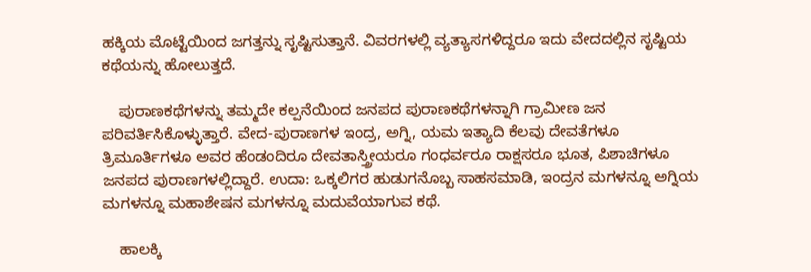ಹಕ್ಕಿಯ ಮೊಟ್ಟೆಯಿಂದ ಜಗತ್ತನ್ನು ಸೃಷ್ಟಿಸುತ್ತಾನೆ. ವಿವರಗಳಲ್ಲಿ ವ್ಯತ್ಯಾಸಗಳಿದ್ದರೂ ಇದು ವೇದದಲ್ಲಿನ ಸೃಷ್ಟಿಯ ಕಥೆಯನ್ನು ಹೋಲುತ್ತದೆ.

    ಪುರಾಣಕಥೆಗಳನ್ನು ತಮ್ಮದೇ ಕಲ್ಪನೆಯಿಂದ ಜನಪದ ಪುರಾಣಕಥೆಗಳನ್ನಾಗಿ ಗ್ರಾಮೀಣ ಜನ ಪರಿವರ್ತಿಸಿಕೊಳ್ಳುತ್ತಾರೆ. ವೇದ-ಪುರಾಣಗಳ ಇಂದ್ರ, ಅಗ್ನಿ, ಯಮ ಇತ್ಯಾದಿ ಕೆಲವು ದೇವತೆಗಳೂ ತ್ರಿಮೂರ್ತಿಗಳೂ ಅವರ ಹೆಂಡಂದಿರೂ ದೇವತಾಸ್ತ್ರೀಯರೂ ಗಂಧರ್ವರೂ ರಾಕ್ಷಸರೂ ಭೂತ, ಪಿಶಾಚಿಗಳೂ ಜನಪದ ಪುರಾಣಗಳಲ್ಲಿದ್ದಾರೆ. ಉದಾ: ಒಕ್ಕಲಿಗರ ಹುಡುಗನೊಬ್ಬ ಸಾಹಸಮಾಡಿ, ಇಂದ್ರನ ಮಗಳನ್ನೂ ಅಗ್ನಿಯ ಮಗಳನ್ನೂ ಮಹಾಶೇಷನ ಮಗಳನ್ನೂ ಮದುವೆಯಾಗುವ ಕಥೆ.

    ಹಾಲಕ್ಕಿ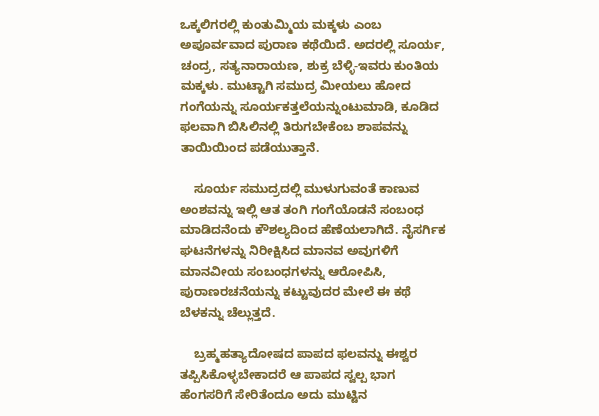ಒಕ್ಕಲಿಗರಲ್ಲಿ ಕುಂತುಮ್ಮಿಯ ಮಕ್ಕಳು ಎಂಬ ಅಪೂರ್ವವಾದ ಪುರಾಣ ಕಥೆಯಿದೆ. ಅದರಲ್ಲಿ ಸೂರ್ಯ, ಚಂದ್ರ, ಸತ್ಯನಾರಾಯಣ, ಶುಕ್ರ ಬೆಳ್ಳಿ-ಇವರು ಕುಂತಿಯ ಮಕ್ಕಳು. ಮುಟ್ಟಾಗಿ ಸಮುದ್ರ ಮೀಯಲು ಹೋದ ಗಂಗೆಯನ್ನು ಸೂರ್ಯಕತ್ತಲೆಯನ್ನುಂಟುಮಾಡಿ, ಕೂಡಿದ ಫಲವಾಗಿ ಬಿಸಿಲಿನಲ್ಲಿ ತಿರುಗಬೇಕೆಂಬ ಶಾಪವನ್ನು ತಾಯಿಯಿಂದ ಪಡೆಯುತ್ತಾನೆ.

    ಸೂರ್ಯ ಸಮುದ್ರದಲ್ಲಿ ಮುಳುಗುವಂತೆ ಕಾಣುವ ಅಂಶವನ್ನು ಇಲ್ಲಿ ಆತ ತಂಗಿ ಗಂಗೆಯೊಡನೆ ಸಂಬಂಧ ಮಾಡಿದನೆಂದು ಕೌಶಲ್ಯದಿಂದ ಹೆಣೆಯಲಾಗಿದೆ. ನೈಸರ್ಗಿಕ ಘಟನೆಗಳನ್ನು ನಿರೀಕ್ಷಿಸಿದ ಮಾನವ ಅವುಗಳಿಗೆ ಮಾನವೀಯ ಸಂಬಂಧಗಳನ್ನು ಆರೋಪಿಸಿ, ಪುರಾಣರಚನೆಯನ್ನು ಕಟ್ಟುವುದರ ಮೇಲೆ ಈ ಕಥೆ ಬೆಳಕನ್ನು ಚೆಲ್ಲುತ್ತದೆ.

    ಬ್ರಹ್ಮಹತ್ಯಾದೋಷದ ಪಾಪದ ಫಲವನ್ನು ಈಶ್ವರ ತಪ್ಪಿಸಿಕೊಳ್ಳಬೇಕಾದರೆ ಆ ಪಾಪದ ಸ್ವಲ್ಪ ಭಾಗ ಹೆಂಗಸರಿಗೆ ಸೇರಿತೆಂದೂ ಅದು ಮುಟ್ಟಿನ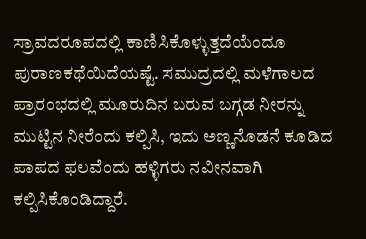ಸ್ರಾವದರೂಪದಲ್ಲಿ ಕಾಣಿಸಿಕೊಳ್ಳುತ್ತದೆಯೆಂದೂ ಪುರಾಣಕಥೆಯಿದೆಯಷ್ಟೆ. ಸಮುದ್ರದಲ್ಲಿ ಮಳೆಗಾಲದ ಪ್ರಾರಂಭದಲ್ಲಿ ಮೂರುದಿನ ಬರುವ ಬಗ್ಗಡ ನೀರನ್ನು ಮುಟ್ಟಿನ ನೀರೆಂದು ಕಲ್ಪಿಸಿ, ಇದು ಅಣ್ಣನೊಡನೆ ಕೂಡಿದ ಪಾಪದ ಫಲವೆಂದು ಹಳ್ಳಿಗರು ನವೀನವಾಗಿ ಕಲ್ಪಿಸಿಕೊಂಡಿದ್ದಾರೆ.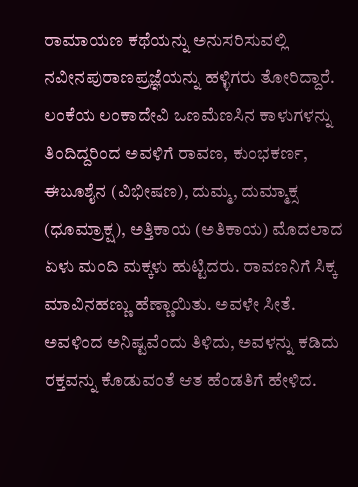ರಾಮಾಯಣ ಕಥೆಯನ್ನು ಅನುಸರಿಸುವಲ್ಲಿ ನವೀನಪುರಾಣಪ್ರಜ್ಞೆಯನ್ನು ಹಳ್ಳಿಗರು ತೋರಿದ್ದಾರೆ. ಲಂಕೆಯ ಲಂಕಾದೇವಿ ಒಣಮೆಣಸಿನ ಕಾಳುಗಳನ್ನು ತಿಂದಿದ್ದರಿಂದ ಅವಳಿಗೆ ರಾವಣ, ಕುಂಭಕರ್ಣ, ಈಬೂಶೈನ (ವಿಭೀಷಣ), ದುಮ್ಮ, ದುಮ್ಮಾಕ್ಸ (ಧೂಮ್ರಾಕ್ಷ), ಅತ್ತಿಕಾಯ (ಅತಿಕಾಯ) ಮೊದಲಾದ ಏಳು ಮಂದಿ ಮಕ್ಕಳು ಹುಟ್ಟಿದರು. ರಾವಣನಿಗೆ ಸಿಕ್ಕ ಮಾವಿನಹಣ್ಣು ಹೆಣ್ಣಾಯಿತು. ಅವಳೇ ಸೀತೆ. ಅವಳಿಂದ ಅನಿಷ್ಟವೆಂದು ತಿಳಿದು, ಅವಳನ್ನು ಕಡಿದು ರಕ್ತವನ್ನು ಕೊಡುವಂತೆ ಆತ ಹೆಂಡತಿಗೆ ಹೇಳಿದ.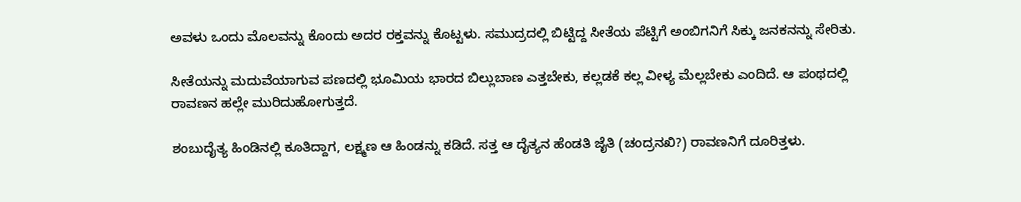ಅವಳು ಒಂದು ಮೊಲವನ್ನು ಕೊಂದು ಅದರ ರಕ್ತವನ್ನು ಕೊಟ್ಟಳು. ಸಮುದ್ರದಲ್ಲಿ ಬಿಟ್ಟಿದ್ದ ಸೀತೆಯ ಪೆಟ್ಟಿಗೆ ಅಂಬಿಗನಿಗೆ ಸಿಕ್ಕು ಜನಕನನ್ನು ಸೇರಿತು.

ಸೀತೆಯನ್ನು ಮದುವೆಯಾಗುವ ಪಣದಲ್ಲಿ ಭೂಮಿಯ ಭಾರದ ಬಿಲ್ಲುಬಾಣ ಎತ್ತಬೇಕು, ಕಲ್ಲಡಕೆ ಕಲ್ಲ ವೀಳ್ಯ ಮೆಲ್ಲಬೇಕು ಎಂದಿದೆ. ಆ ಪಂಥದಲ್ಲಿ ರಾವಣನ ಹಲ್ಲೇ ಮುರಿದುಹೋಗುತ್ತದೆ.

ಶಂಬುದೈತ್ಯ ಹಿಂಡಿನಲ್ಲಿ ಕೂತಿದ್ದಾಗ, ಲಕ್ಷ್ಮಣ ಆ ಹಿಂಡನ್ನು ಕಡಿದೆ. ಸತ್ತ ಆ ದೈತ್ಯನ ಹೆಂಡತಿ ಜೈತಿ (ಚಂದ್ರನಖಿ?) ರಾವಣನಿಗೆ ದೂರಿತ್ತಳು.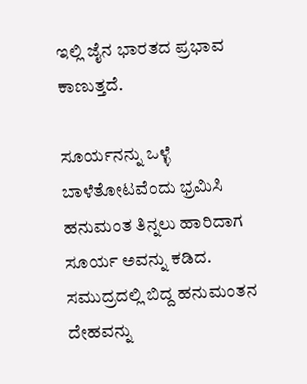ಇಲ್ಲಿ ಜೈನ ಭಾರತದ ಪ್ರಭಾವ ಕಾಣುತ್ತದೆ.

ಸೂರ್ಯನನ್ನು ಒಳ್ಳೆ ಬಾಳೆತೋಟವೆಂದು ಭ್ರಮಿಸಿ ಹನುಮಂತ ತಿನ್ನಲು ಹಾರಿದಾಗ ಸೂರ್ಯ ಅವನ್ನು ಕಡಿದ. ಸಮುದ್ರದಲ್ಲಿ ಬಿದ್ದ ಹನುಮಂತನ ದೇಹವನ್ನು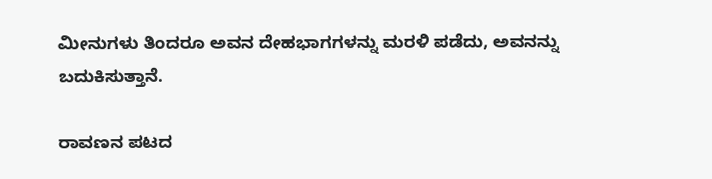ಮೀನುಗಳು ತಿಂದರೂ ಅವನ ದೇಹಭಾಗಗಳನ್ನು ಮರಳಿ ಪಡೆದು, ಅವನನ್ನು ಬದುಕಿಸುತ್ತಾನೆ.

ರಾವಣನ ಪಟದ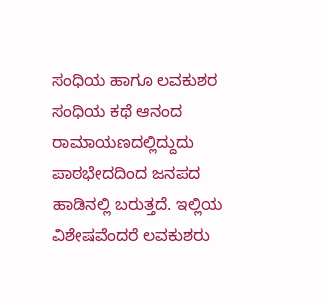ಸಂಧಿಯ ಹಾಗೂ ಲವಕುಶರ ಸಂಧಿಯ ಕಥೆ ಆನಂದ ರಾಮಾಯಣದಲ್ಲಿದ್ದುದು ಪಾಠಭೇದದಿಂದ ಜನಪದ ಹಾಡಿನಲ್ಲಿ ಬರುತ್ತದೆ. ಇಲ್ಲಿಯ ವಿಶೇಷವೆಂದರೆ ಲವಕುಶರು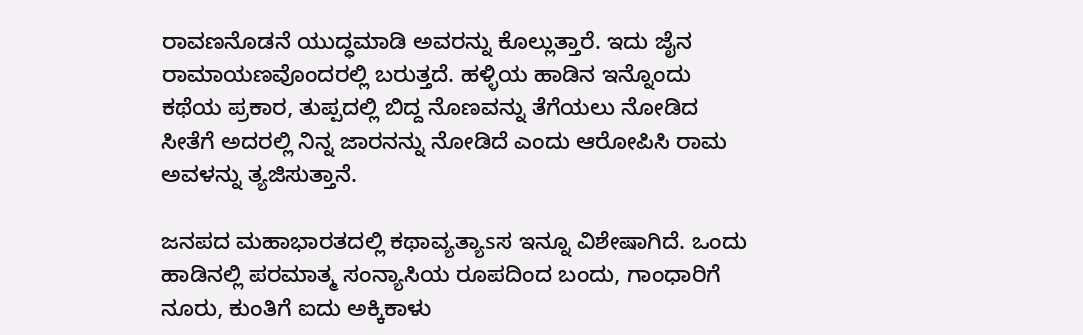ರಾವಣನೊಡನೆ ಯುದ್ಧಮಾಡಿ ಅವರನ್ನು ಕೊಲ್ಲುತ್ತಾರೆ. ಇದು ಜೈನ ರಾಮಾಯಣವೊಂದರಲ್ಲಿ ಬರುತ್ತದೆ. ಹಳ್ಳಿಯ ಹಾಡಿನ ಇನ್ನೊಂದು ಕಥೆಯ ಪ್ರಕಾರ, ತುಪ್ಪದಲ್ಲಿ ಬಿದ್ದ ನೊಣವನ್ನು ತೆಗೆಯಲು ನೋಡಿದ ಸೀತೆಗೆ ಅದರಲ್ಲಿ ನಿನ್ನ ಜಾರನನ್ನು ನೋಡಿದೆ ಎಂದು ಆರೋಪಿಸಿ ರಾಮ ಅವಳನ್ನು ತ್ಯಜಿಸುತ್ತಾನೆ.

ಜನಪದ ಮಹಾಭಾರತದಲ್ಲಿ ಕಥಾವ್ಯತ್ಯಾsಸ ಇನ್ನೂ ವಿಶೇಷಾಗಿದೆ. ಒಂದು ಹಾಡಿನಲ್ಲಿ ಪರಮಾತ್ಮ ಸಂನ್ಯಾಸಿಯ ರೂಪದಿಂದ ಬಂದು, ಗಾಂಧಾರಿಗೆ ನೂರು, ಕುಂತಿಗೆ ಐದು ಅಕ್ಕಿಕಾಳು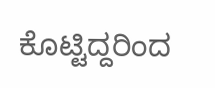ಕೊಟ್ಟಿದ್ದರಿಂದ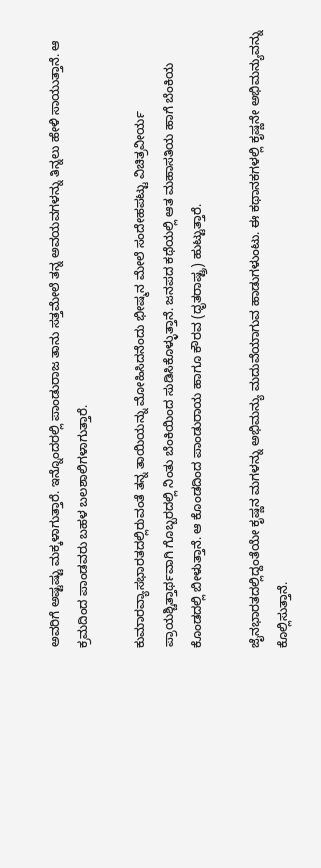ಅವರಿಗೆ ಅಷ್ಟಷ್ಟು ಮಕ್ಕಳಾಗುತ್ತಾರೆ. ಇನ್ನೊಂದರಲ್ಲಿ ಪಾಂಡುರಾಜ ತಾನು ಸತ್ತಮೇಲೆ ತನ್ನ ಅವಯವಗಳನ್ನು ತಿನ್ನಲು ಹೇಳಿ ಸಾಯುತ್ತಾನೆ. ಆ ಕ್ರಮದಿಂದ ಪಾಂಡವರು ಬಹಳ ಬಲಶಾಲಿಗಳಾಗುತ್ತಾರೆ.

ಕುಮಾರವ್ಯಾಸಭಾರತದಲ್ಲಿರುವಂತೆ ತನ್ನ ತಾಯಿಯನ್ನು ಮೋಹಿಸಿದನೆಂದು ಭೀಷ್ಮನ ಮೇಲೆ ಸಂದೇಹಪಟ್ಟು ವಿಚಿತ್ರವೀರ್ಯ ಪ್ರಾಯಶ್ಚಿತ್ತಾರ್ಥವಾಗಿ ಗೊಬ್ಬರದಲ್ಲಿ ನಿಂತು ಬೆಂಕಿಯಿಂದ ಸುಡಿಸಿಕೊಳ್ಳುತ್ತಾನೆ. ಜನಪದ ಕಥೆಯಲ್ಲಿ ಆತ ಮಹಾಸತಿಯ ಹಾಗೆ ಬೆಂಕಿಯ ಕೊಂಡದಲ್ಲಿ ಬೀಳುತ್ತಾನೆ. ಆ ಕೊಂಡದಿಂದ ಪಾಂಡುರಾಯ ಹಾಗೂ ಕೌರವ (ಧೃತರಾಷ್ಟ್ರ) ಹುಟ್ಟುತ್ತಾರೆ.

ಜೈನಭಾರತದಲ್ಲಿದ್ದಂತೆಯೇ ಕೃಷ್ಣನ ಮಗಳನ್ನು ಅಭಿಮನ್ಯು ಮದುವೆಯಾಗುವ ಹಾಡುಗಳುಂಟು. ಈ ಕಥಾನಕಗಳಲ್ಲಿ ಕೃಷ್ಣನೇ ಅಭಿಮನ್ಯುವನ್ನು ಕೊಲ್ಲಿಸುತ್ತಾನೆ.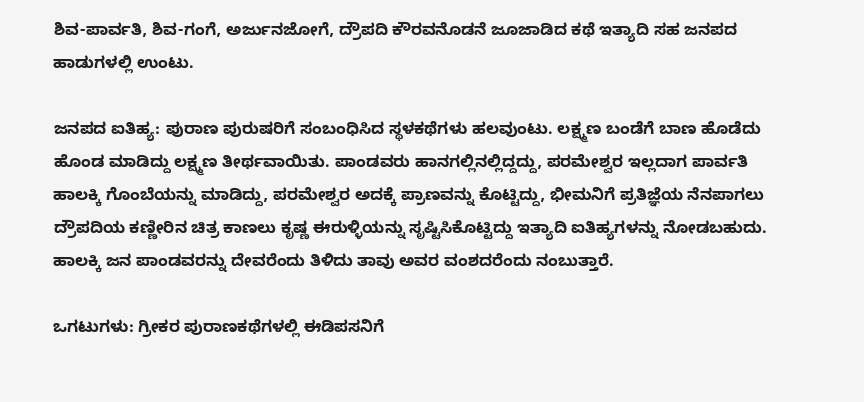ಶಿವ-ಪಾರ್ವತಿ, ಶಿವ-ಗಂಗೆ, ಅರ್ಜುನಜೋಗೆ, ದ್ರೌಪದಿ ಕೌರವನೊಡನೆ ಜೂಜಾಡಿದ ಕಥೆ ಇತ್ಯಾದಿ ಸಹ ಜನಪದ ಹಾಡುಗಳಲ್ಲಿ ಉಂಟು.

ಜನಪದ ಐತಿಹ್ಯ: ಪುರಾಣ ಪುರುಷರಿಗೆ ಸಂಬಂಧಿಸಿದ ಸ್ಥಳಕಥೆಗಳು ಹಲವುಂಟು. ಲಕ್ಷ್ಮಣ ಬಂಡೆಗೆ ಬಾಣ ಹೊಡೆದು ಹೊಂಡ ಮಾಡಿದ್ದು ಲಕ್ಷ್ಮಣ ತೀರ್ಥವಾಯಿತು. ಪಾಂಡವರು ಹಾನಗಲ್ಲಿನಲ್ಲಿದ್ದದ್ದು, ಪರಮೇಶ್ವರ ಇಲ್ಲದಾಗ ಪಾರ್ವತಿ ಹಾಲಕ್ಕಿ ಗೊಂಬೆಯನ್ನು ಮಾಡಿದ್ದು, ಪರಮೇಶ್ವರ ಅದಕ್ಕೆ ಪ್ರಾಣವನ್ನು ಕೊಟ್ಟಿದ್ದು, ಭೀಮನಿಗೆ ಪ್ರತಿಜ್ಞೆಯ ನೆನಪಾಗಲು ದ್ರೌಪದಿಯ ಕಣ್ಣೀರಿನ ಚಿತ್ರ ಕಾಣಲು ಕೃಷ್ಣ ಈರುಳ್ಳಿಯನ್ನು ಸೃಷ್ಟಿಸಿಕೊಟ್ಟಿದ್ದು ಇತ್ಯಾದಿ ಐತಿಹ್ಯಗಳನ್ನು ನೋಡಬಹುದು. ಹಾಲಕ್ಕಿ ಜನ ಪಾಂಡವರನ್ನು ದೇವರೆಂದು ತಿಳಿದು ತಾವು ಅವರ ವಂಶದರೆಂದು ನಂಬುತ್ತಾರೆ.

ಒಗಟುಗಳು: ಗ್ರೀಕರ ಪುರಾಣಕಥೆಗಳಲ್ಲಿ ಈಡಿಪಸನಿಗೆ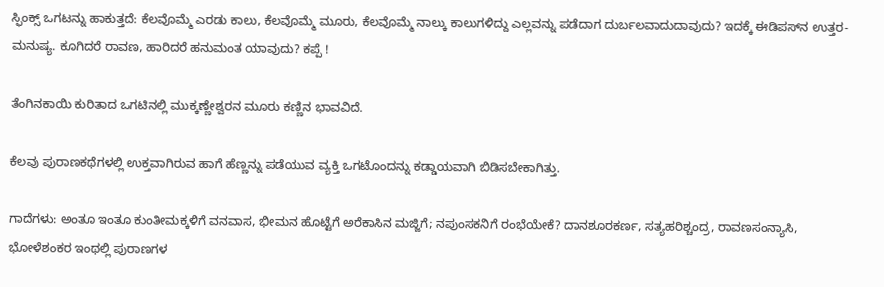ಸ್ಫಿಂಕ್ಸ್ ಒಗಟನ್ನು ಹಾಕುತ್ತದೆ: ಕೆಲವೊಮ್ಮೆ ಎರಡು ಕಾಲು, ಕೆಲವೊಮ್ಮೆ ಮೂರು, ಕೆಲವೊಮ್ಮೆ ನಾಲ್ಕು ಕಾಲುಗಳಿದ್ದು ಎಲ್ಲವನ್ನು ಪಡೆದಾಗ ದುರ್ಬಲವಾದುದಾವುದು? ಇದಕ್ಕೆ ಈಡಿಪಸ್‍ನ ಉತ್ತರ-ಮನುಷ್ಯ. ಕೂಗಿದರೆ ರಾವಣ, ಹಾರಿದರೆ ಹನುಮಂತ ಯಾವುದು? ಕಪ್ಪೆ !

ತೆಂಗಿನಕಾಯಿ ಕುರಿತಾದ ಒಗಟಿನಲ್ಲಿ ಮುಕ್ಕಣ್ಣೇಶ್ವರನ ಮೂರು ಕಣ್ಣಿನ ಭಾವವಿದೆ.

ಕೆಲವು ಪುರಾಣಕಥೆಗಳಲ್ಲಿ ಉಕ್ತವಾಗಿರುವ ಹಾಗೆ ಹೆಣ್ಣನ್ನು ಪಡೆಯುವ ವ್ಯಕ್ತಿ ಒಗಟೊಂದನ್ನು ಕಡ್ಡಾಯವಾಗಿ ಬಿಡಿಸಬೇಕಾಗಿತ್ತು.

ಗಾದೆಗಳು: ಅಂತೂ ಇಂತೂ ಕುಂತೀಮಕ್ಕಳಿಗೆ ವನವಾಸ, ಭೀಮನ ಹೊಟ್ಟೆಗೆ ಅರೆಕಾಸಿನ ಮಜ್ಜಿಗೆ; ನಪುಂಸಕನಿಗೆ ರಂಭೆಯೇಕೆ? ದಾನಶೂರಕರ್ಣ, ಸತ್ಯಹರಿಶ್ಚಂದ್ರ, ರಾವಣಸಂನ್ಯಾಸಿ, ಭೋಳೆಶಂಕರ ಇಂಥಲ್ಲಿ ಪುರಾಣಗಳ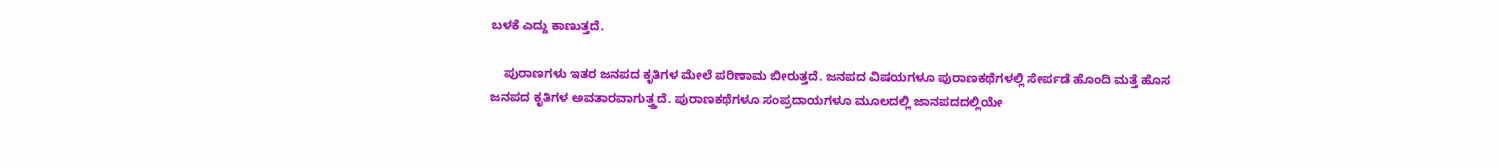ಬಳಕೆ ಎದ್ದು ಕಾಣುತ್ತದೆ.

    ಪುರಾಣಗಳು ಇತರ ಜನಪದ ಕೃತಿಗಳ ಮೇಲೆ ಪರಿಣಾಮ ಬೀರುತ್ತದೆ. ಜನಪದ ವಿಷಯಗಳೂ ಪುರಾಣಕಥೆಗಳಲ್ಲಿ ಸೇರ್ಪಡೆ ಹೊಂದಿ ಮತ್ತೆ ಹೊಸ ಜನಪದ ಕೃತಿಗಳ ಅವತಾರವಾಗುತ್ತ್ತದೆ. ಪುರಾಣಕಥೆಗಳೂ ಸಂಪ್ರದಾಯಗಳೂ ಮೂಲದಲ್ಲಿ ಜಾನಪದದಲ್ಲಿಯೇ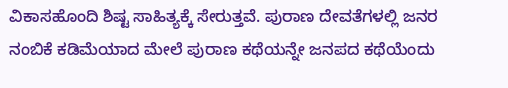ವಿಕಾಸಹೊಂದಿ ಶಿಷ್ಟ ಸಾಹಿತ್ಯಕ್ಕೆ ಸೇರುತ್ತವೆ. ಪುರಾಣ ದೇವತೆಗಳಲ್ಲಿ ಜನರ ನಂಬಿಕೆ ಕಡಿಮೆಯಾದ ಮೇಲೆ ಪುರಾಣ ಕಥೆಯನ್ನೇ ಜನಪದ ಕಥೆಯೆಂದು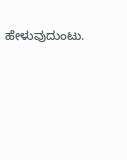ಹೇಳುವುದುಂಟು.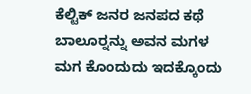ಕೆಲ್ಟಿಕ್ ಜನರ ಜನಪದ ಕಥೆ ಬಾಲೂರ್‍ನನ್ನು ಅವನ ಮಗಳ ಮಗ ಕೊಂದುದು ಇದಕ್ಕೊಂದು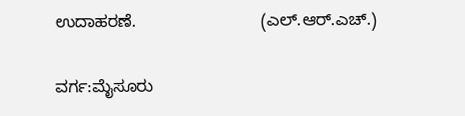ಉದಾಹರಣೆ.                           (ಎಲ್.ಆರ್.ಎಚ್.)

ವರ್ಗ:ಮೈಸೂರು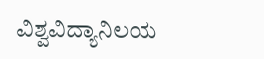ವಿಶ್ವವಿದ್ಯಾನಿಲಯ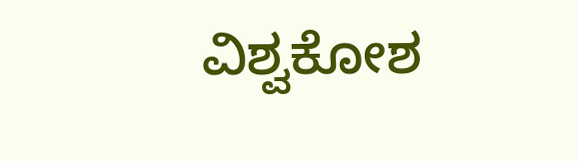ವಿಶ್ವಕೋಶ